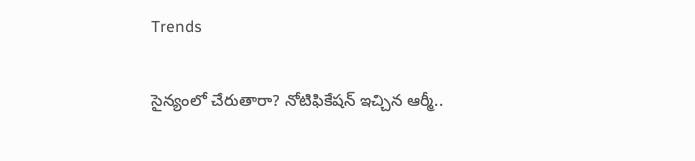Trends

సైన్యంలో చేరుతారా? నోటిఫికేష‌న్ ఇచ్చిన ఆర్మీ..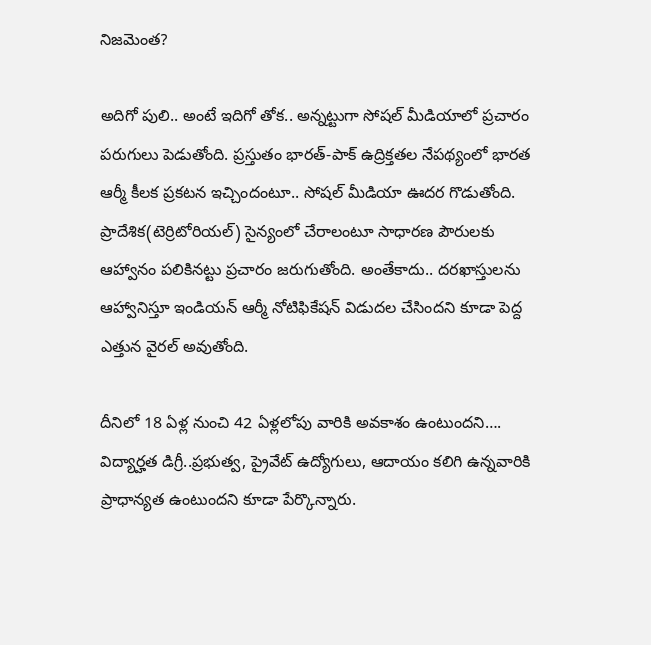నిజ‌మెంత‌?

అదిగో పులి.. అంటే ఇదిగో తోక‌.. అన్న‌ట్టుగా సోష‌ల్ మీడియాలో ప్ర‌చారం ప‌రుగులు పెడుతోంది. ప్ర‌స్తుతం భారత్-పాక్ ఉద్రిక్తతల నేపథ్యంలో భారత ఆర్మీ కీలక ప్రకటన ఇచ్చిందంటూ.. సోష‌ల్ మీడియా ఊద‌ర గొడుతోంది. ప్రాదేశిక(టెర్రిటోరియ‌ల్‌) సైన్యంలో చేరాలంటూ సాధారణ పౌరులకు ఆహ్వానం ప‌లికిన‌ట్టు ప్ర‌చారం జ‌రుగుతోంది. అంతేకాదు.. దరఖాస్తులను ఆహ్వానిస్తూ ఇండియన్ ఆర్మీ నోటిఫికేషన్ విడుదల చేసింద‌ని కూడా పెద్ద ఎత్తున వైర‌ల్ అవుతోంది.

దీనిలో 18 ఏళ్ల నుంచి 42 ఏళ్లలోపు వారికి అవకాశం ఉంటుంద‌ని…. విద్యార్హత డిగ్రీ..ప్రభుత్వ, ప్రైవేట్ ఉద్యోగులు, ఆదాయం కలిగి ఉన్నవారికి ప్రాధాన్యత ఉంటుంద‌ని కూడా పేర్కొన్నారు.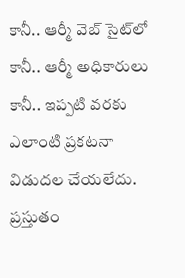కానీ.. ఆర్మీ వెబ్ సైట్‌లో కానీ.. ఆర్మీ అధికారులు కానీ.. ఇప్ప‌టి వ‌ర‌కు ఎలాంటి ప్ర‌క‌ట‌నా విడుద‌ల చేయ‌లేదు. ప్ర‌స్తుతం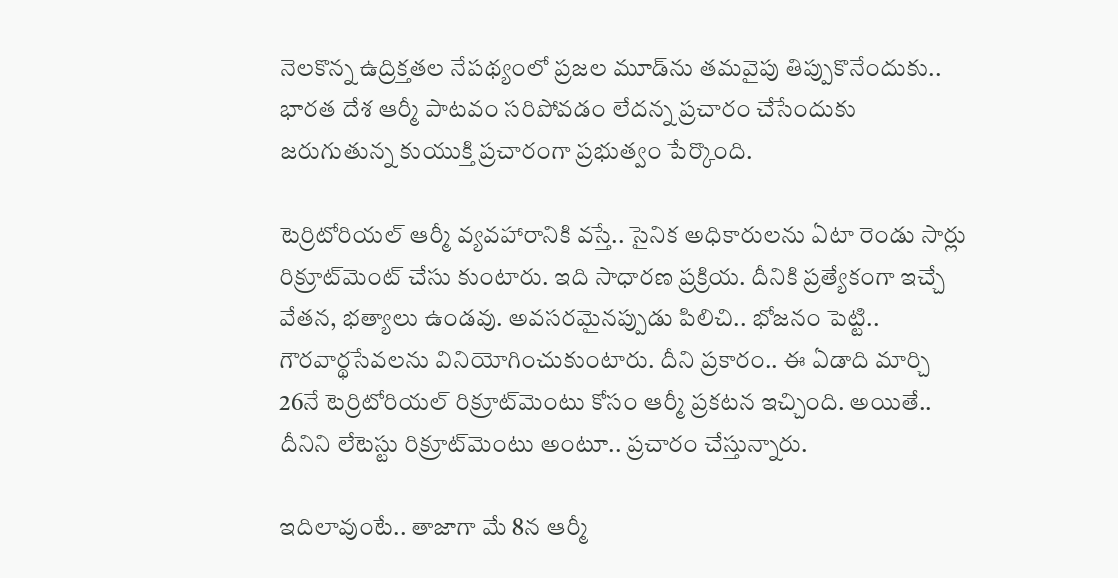నెల‌కొన్న ఉద్రిక్త‌త‌ల నేప‌థ్యంలో ప్ర‌జ‌ల మూడ్‌ను త‌మ‌వైపు తిప్పుకొనేందుకు.. భార‌త దేశ ఆర్మీ పాట‌వం స‌రిపోవ‌డం లేద‌న్న ప్రచారం చేసేందుకు జ‌రుగుతున్న కుయుక్తి ప్ర‌చారంగా ప్ర‌భుత్వం పేర్కొంది.

టెర్రిటోరియ‌ల్ ఆర్మీ వ్య‌వ‌హారానికి వ‌స్తే.. సైనిక అధికారుల‌ను ఏటా రెండు సార్లు రిక్రూట్‌మెంట్ చేసు కుంటారు. ఇది సాధార‌ణ ప్ర‌క్రియ‌. దీనికి ప్ర‌త్యేకంగా ఇచ్చే వేత‌న, భ‌త్యాలు ఉండ‌వు. అవ‌స‌ర‌మైనప్పుడు పిలిచి.. భోజ‌నం పెట్టి.. గౌర‌వార్థ‌సేవ‌ల‌ను వినియోగించుకుంటారు. దీని ప్ర‌కారం.. ఈ ఏడాది మార్చి 26నే టెర్రిటోరియ‌ల్ రిక్రూట్‌మెంటు కోసం ఆర్మీ ప్ర‌క‌ట‌న ఇచ్చింది. అయితే.. దీనిని లేటెస్టు రిక్రూట్‌మెంటు అంటూ.. ప్ర‌చారం చేస్తున్నారు.

ఇదిలావుంటే.. తాజాగా మే 8న ఆర్మీ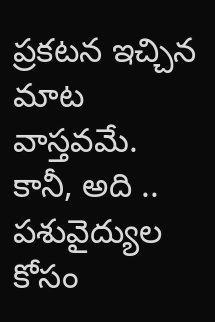ప్ర‌క‌ట‌న ఇచ్చిన మాట వాస్త‌వ‌మే. కానీ, అది .. ప‌శువైద్యుల కోసం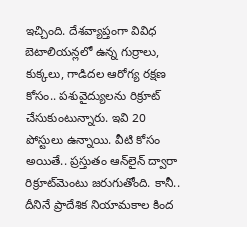ఇచ్చింది. దేశ‌వ్యాప్తంగా వివిధ బెటాలియ‌న్ల‌లో ఉన్న గుర్రాలు, కుక్క‌లు, గాడిద‌ల ఆరోగ్య ర‌క్ష‌ణ కోసం.. ప‌శువైద్యుల‌ను రిక్రూట్ చేసుకుంటున్నారు. ఇవి 20 పోస్టులు ఉన్నాయి. వీటి కోసం అయితే.. ప్ర‌స్తుతం ఆన్‌లైన్ ద్వారా రిక్రూట్‌మెంటు జ‌రుగుతోంది. కానీ.. దీనినే ప్రాదేశిక నియామ‌కాల కింద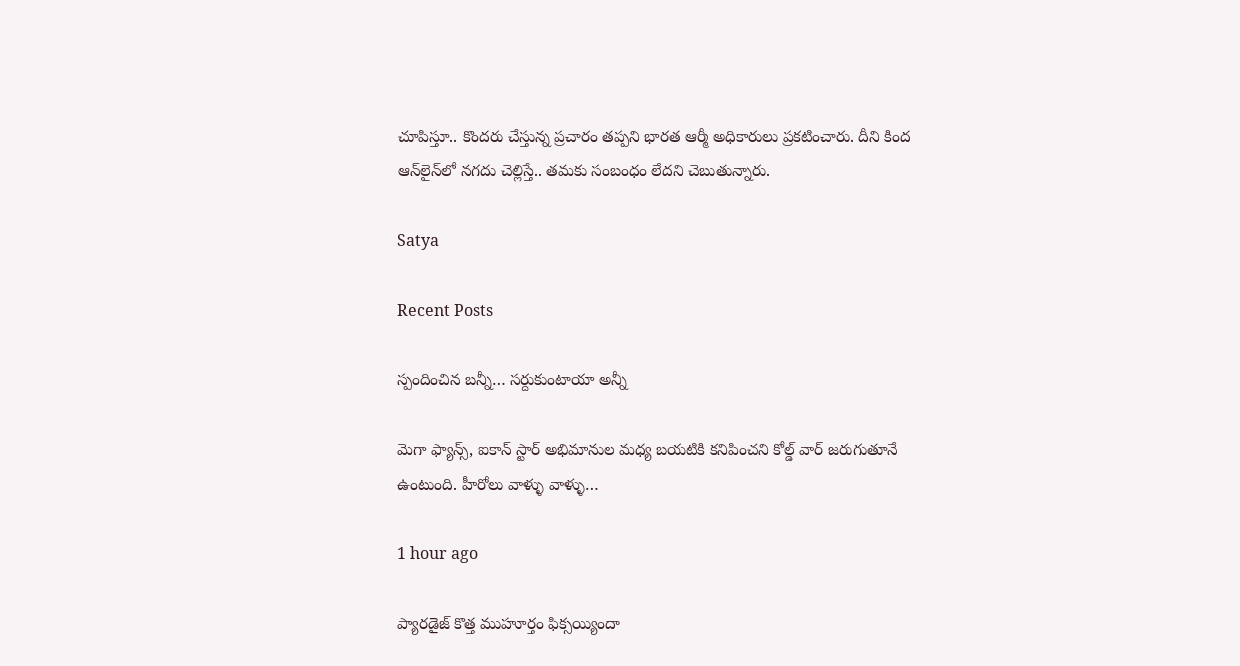చూపిస్తూ.. కొంద‌రు చేస్తున్న ప్ర‌చారం త‌ప్ప‌ని భార‌త ఆర్మీ అధికారులు ప్ర‌క‌టించారు. దీని కింద ఆన్‌లైన్‌లో న‌గ‌దు చెల్లిస్తే.. త‌మ‌కు సంబంధం లేద‌ని చెబుతున్నారు.

Satya

Recent Posts

స్పందించిన బన్నీ… సర్దుకుంటాయా అన్నీ

మెగా ఫ్యాన్స్, ఐకాన్ స్టార్ అభిమానుల మధ్య బయటికి కనిపించని కోల్డ్ వార్ జరుగుతూనే ఉంటుంది. హీరోలు వాళ్ళు వాళ్ళు…

1 hour ago

ప్యారడైజ్ కొత్త ముహూర్తం ఫిక్సయ్యిందా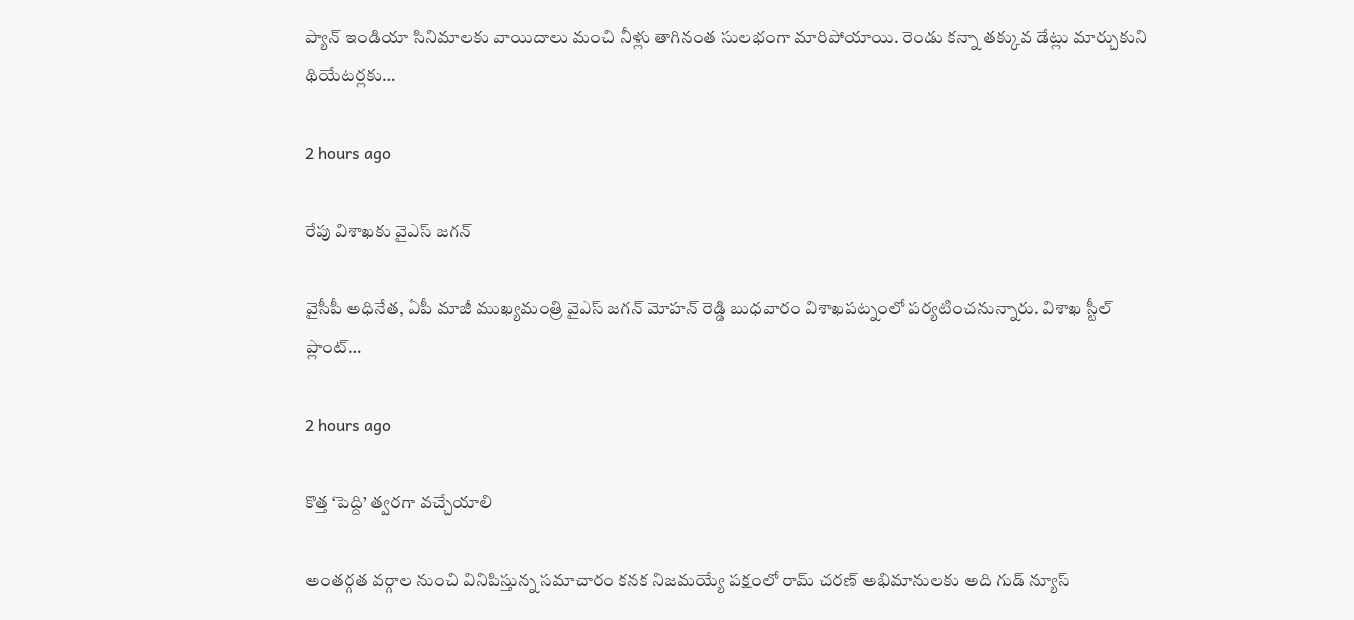ప్యాన్ ఇండియా సినిమాలకు వాయిదాలు మంచి నీళ్లు తాగినంత సులభంగా మారిపోయాయి. రెండు కన్నా తక్కువ డేట్లు మార్చుకుని థియేటర్లకు…

2 hours ago

రేపు విశాఖకు వైఎస్ జగన్

వైసీపీ అధినేత, ఏపీ మాజీ ముఖ్యమంత్రి వైఎస్ జగన్ మోహన్ రెడ్డి బుధవారం విశాఖపట్నంలో పర్యటించనున్నారు. విశాఖ స్టీల్ ప్లాంట్…

2 hours ago

కొత్త ‘పెద్ది’ త్వరగా వచ్చేయాలి

అంతర్గత వర్గాల నుంచి వినిపిస్తున్న సమాచారం కనక నిజమయ్యే పక్షంలో రామ్ చరణ్ అభిమానులకు అది గుడ్ న్యూస్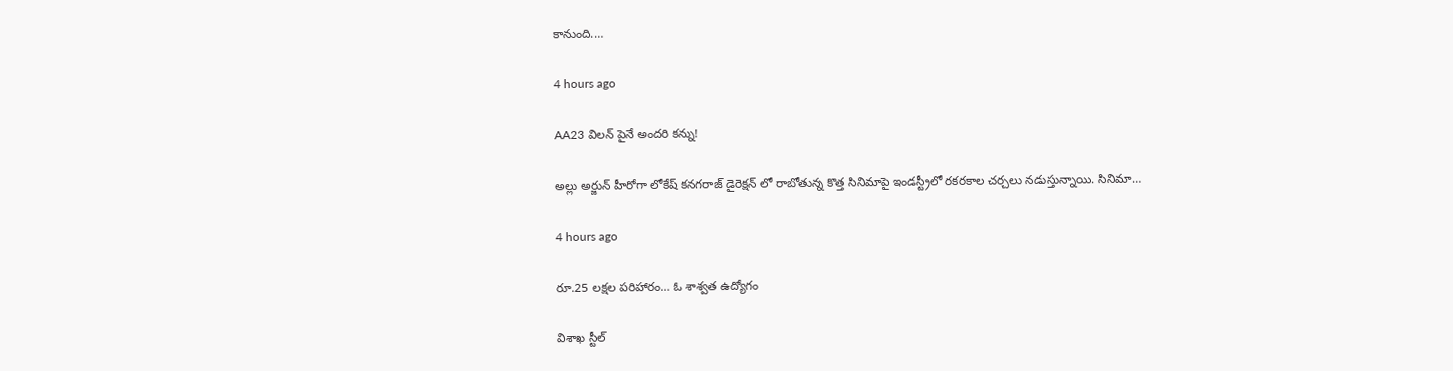కానుంది.…

4 hours ago

AA23 విలన్ పైనే అందరి కన్ను!

అల్లు అర్జున్ హీరోగా లోకేష్ కనగరాజ్ డైరెక్షన్ లో రాబోతున్న కొత్త సినిమాపై ఇండస్ట్రీలో రకరకాల చర్చలు నడుస్తున్నాయి. సినిమా…

4 hours ago

రూ.25 లక్షల పరిహారం… ఓ శాశ్వత ఉద్యోగం

విశాఖ స్టీల్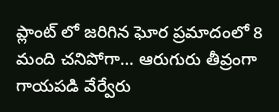ప్లాంట్ లో జరిగిన ఘోర ప్రమాదంలో 8 మంది చనిపోగా… ఆరుగురు తీవ్రంగా గాయపడి వేర్వేరు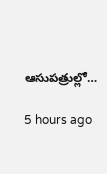ఆసుపత్రుల్లో…

5 hours ago